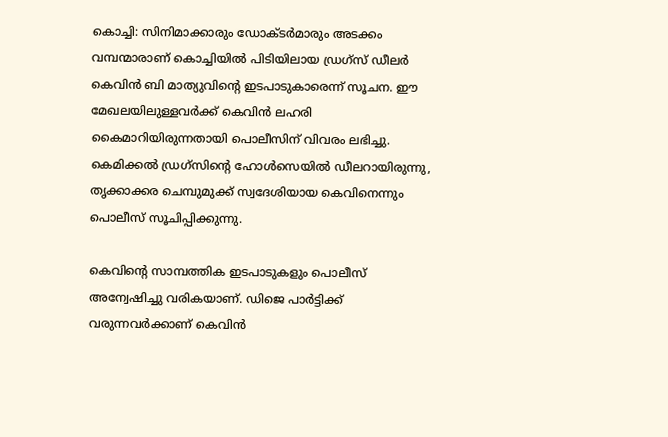കൊച്ചി: സിനിമാക്കാരും ഡോക്ടര്‍മാരും അടക്കം വമ്പന്മാരാണ് കൊച്ചിയില്‍ പിടിയിലായ ഡ്രഗ്‌സ് ഡീലര്‍ കെവിന്‍ ബി മാത്യുവിന്റെ ഇടപാടുകാരെന്ന് സൂചന. ഈ മേഖലയിലുള്ളവര്‍ക്ക് കെവിന്‍ ലഹരി കൈമാറിയിരുന്നതായി പൊലീസിന് വിവരം ലഭിച്ചു. കെമിക്കല്‍ ഡ്രഗ്‌സിന്റെ ഹോള്‍സെയില്‍ ഡീലറായിരുന്നു, തൃക്കാക്കര ചെമ്പുമുക്ക് സ്വദേശിയായ കെവിനെന്നും പൊലീസ് സൂചിപ്പിക്കുന്നു.

കെവിന്റെ സാമ്പത്തിക ഇടപാടുകളും പൊലീസ് അന്വേഷിച്ചു വരികയാണ്. ഡിജെ പാര്‍ട്ടിക്ക് വരുന്നവര്‍ക്കാണ് കെവിന്‍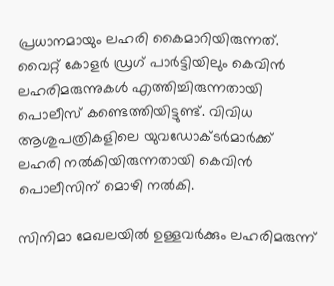പ്രധാനമായും ലഹരി കൈമാറിയിരുന്നത്. വൈറ്റ് കോളര്‍ ഡ്രഗ് പാര്‍ട്ടിയിലും കെവിന്‍ ലഹരിമരുന്നുകള്‍ എത്തിച്ചിരുന്നതായി പൊലീസ് കണ്ടെത്തിയിട്ടുണ്ട്. വിവിധ ആശുപത്രികളിലെ യുവഡോക്ടര്‍മാര്‍ക്ക് ലഹരി നല്‍കിയിരുന്നതായി കെവിന്‍ പൊലീസിന് മൊഴി നല്‍കി.

സിനിമാ മേഖലയില്‍ ഉള്ളവര്‍ക്കും ലഹരിമരുന്ന്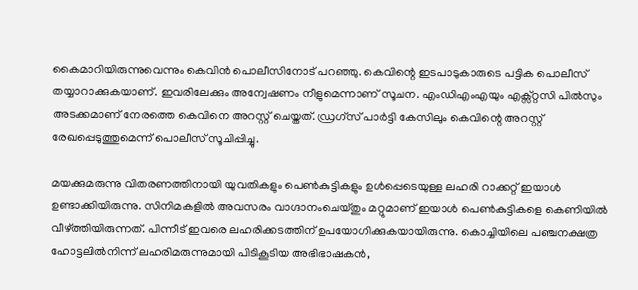കൈമാറിയിരുന്നുവെന്നും കെവിന്‍ പൊലീസിനോട് പറഞ്ഞു. കെവിന്റെ ഇടപാടുകാരുടെ പട്ടിക പൊലീസ് തയ്യാറാക്കുകയാണ്. ഇവരിലേക്കും അന്വേഷണം നീളുമെന്നാണ് സൂചന. എംഡിഎംഎയും എക്സ്റ്റസി പില്‍സും അടക്കമാണ് നേരത്തെ കെവിനെ അറസ്റ്റ് ചെയ്തത്. ഡ്രഗ്‌സ് പാര്‍ട്ടി കേസിലും കെവിന്റെ അറസ്റ്റ് രേഖപ്പെടുത്തുമെന്ന് പൊലീസ് സൂചിപ്പിച്ചു.

മയക്കുമരുന്നു വിതരണത്തിനായി യുവതികളും പെണ്‍കുട്ടികളും ഉള്‍പ്പെടെയുള്ള ലഹരി റാക്കറ്റ് ഇയാള്‍ ഉണ്ടാക്കിയിരുന്നു. സിനിമകളില്‍ അവസരം വാഗ്ദാനംചെയ്തും മറ്റുമാണ് ഇയാള്‍ പെണ്‍കുട്ടികളെ കെണിയില്‍ വീഴ്ത്തിയിരുന്നത്. പിന്നീട് ഇവരെ ലഹരിക്കടത്തിന് ഉപയോഗിക്കുകയായിരുന്നു. കൊച്ചിയിലെ പഞ്ചനക്ഷത്ര ഹോട്ടലില്‍നിന്ന് ലഹരിമരുന്നുമായി പിടികൂടിയ അഭിഭാഷകന്‍,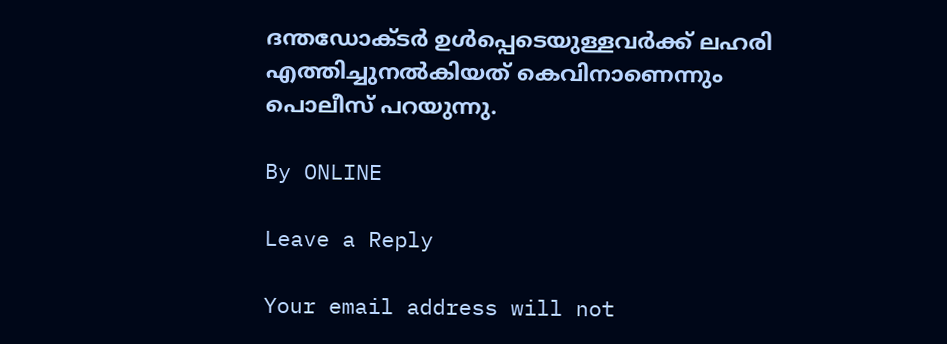ദന്തഡോക്ടര്‍ ഉള്‍പ്പെടെയുള്ളവര്‍ക്ക് ലഹരി എത്തിച്ചുനല്‍കിയത് കെവിനാണെന്നും പൊലീസ് പറയുന്നു.

By ONLINE

Leave a Reply

Your email address will not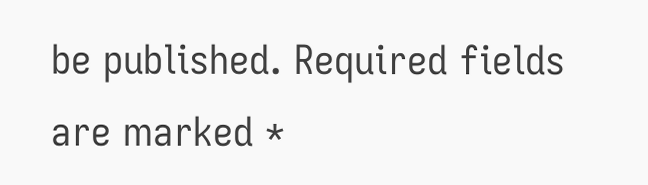be published. Required fields are marked *